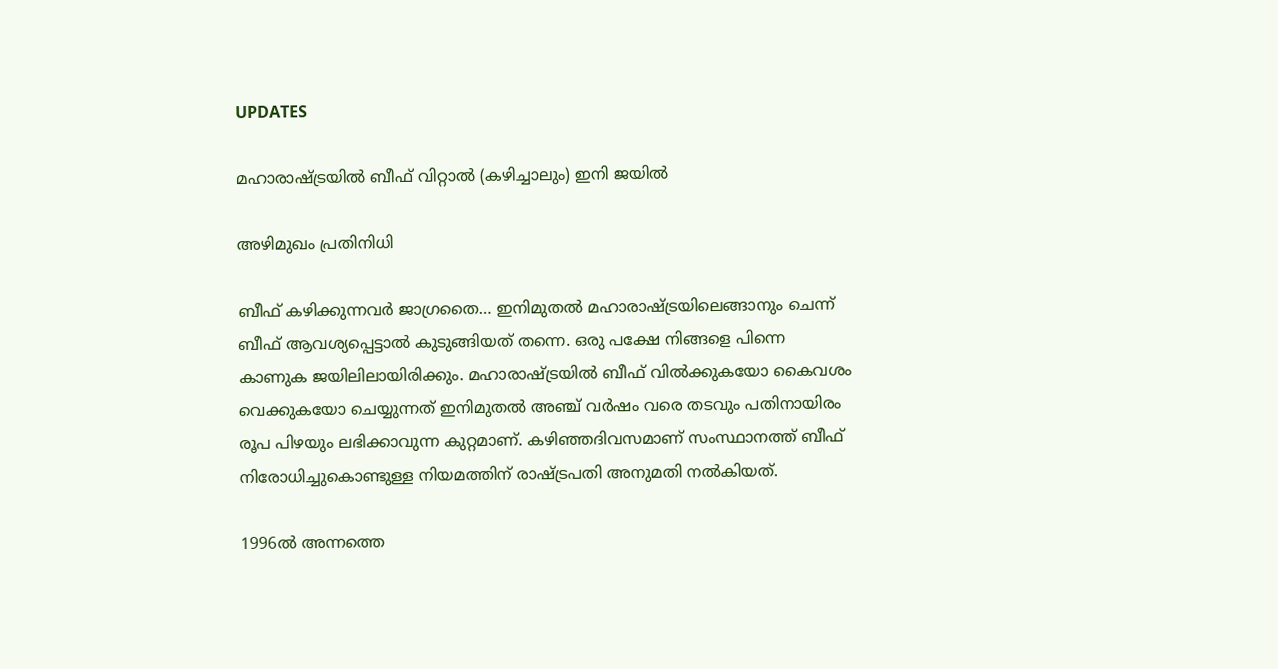UPDATES

മഹാരാഷ്ട്രയില്‍ ബീഫ് വിറ്റാല്‍ (കഴിച്ചാലും) ഇനി ജയില്‍

അഴിമുഖം പ്രതിനിധി

ബീഫ് കഴിക്കുന്നവര്‍ ജാഗ്രതൈ… ഇനിമുതല്‍ മഹാരാഷ്ട്രയിലെങ്ങാനും ചെന്ന് ബീഫ് ആവശ്യപ്പെട്ടാല്‍ കുടുങ്ങിയത് തന്നെ. ഒരു പക്ഷേ നിങ്ങളെ പിന്നെ കാണുക ജയിലിലായിരിക്കും. മഹാരാഷ്ട്രയില്‍ ബീഫ് വില്‍ക്കുകയോ കൈവശം വെക്കുകയോ ചെയ്യുന്നത് ഇനിമുതല്‍ അഞ്ച് വര്‍ഷം വരെ തടവും പതിനായിരം രൂപ പിഴയും ലഭിക്കാവുന്ന കുറ്റമാണ്. കഴിഞ്ഞദിവസമാണ് സംസ്ഥാനത്ത് ബീഫ് നിരോധിച്ചുകൊണ്ടുള്ള നിയമത്തിന് രാഷ്ട്രപതി അനുമതി നല്‍കിയത്.

1996ല്‍ അന്നത്തെ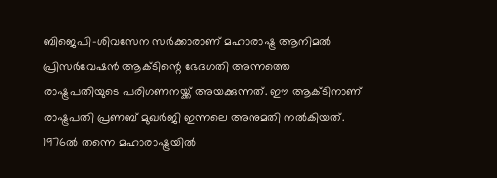ബിജെപി-ശിവസേന സര്‍ക്കാരാണ് മഹാരാഷ്ട്ര ആനിമല്‍ പ്രിസര്‍വേഷന്‍ ആക്ടിന്റെ ഭേദഗതി അന്നത്തെ രാഷ്ട്രപതിയുടെ പരിഗണനയ്ക്ക് അയക്കുന്നത്. ഈ ആക്ടിനാണ് രാഷ്ട്രപതി പ്രണബ് മുഖര്‍ജി ഇന്നലെ അനുമതി നല്‍കിയത്. 1976ല്‍ തന്നെ മഹാരാഷ്ട്രയില്‍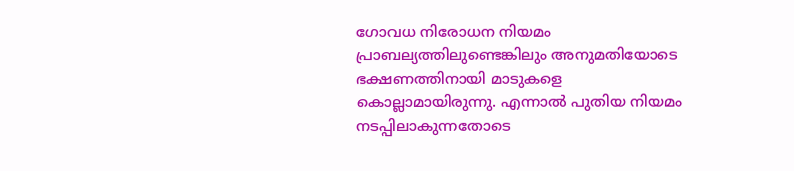ഗോവധ നിരോധന നിയമം പ്രാബല്യത്തിലുണ്ടെങ്കിലും അനുമതിയോടെ ഭക്ഷണത്തിനായി മാടുകളെ കൊല്ലാമായിരുന്നു. എന്നാല്‍ പുതിയ നിയമം നടപ്പിലാകുന്നതോടെ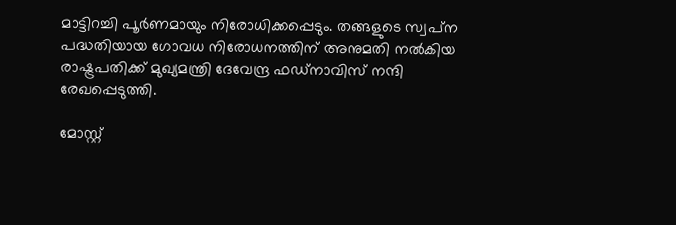മാട്ടിറച്ചി പൂര്‍ണമായും നിരോധിക്കപ്പെടും. തങ്ങളുടെ സ്വപ്‌ന പദ്ധതിയായ ഗോവധ നിരോധനത്തിന് അനുമതി നല്‍കിയ രാഷ്ട്രപതിക്ക് മുഖ്യമന്ത്രി ദേവേന്ദ്ര ഫഡ്‌നാവിസ് നന്ദി രേഖപ്പെടുത്തി.

മോസ്റ്റ്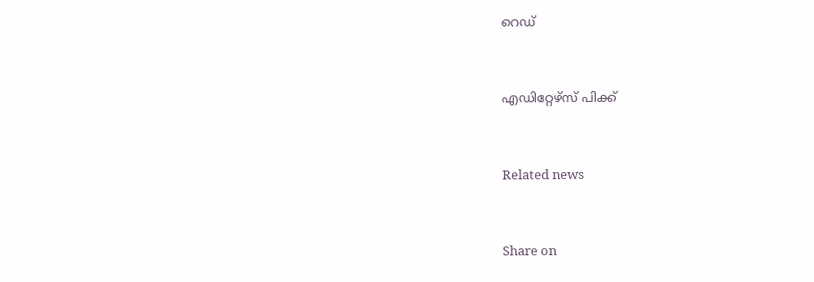റെഡ്


എഡിറ്റേഴ്സ് പിക്ക്


Related news


Share on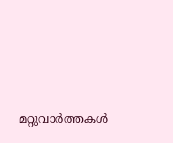മറ്റുവാര്‍ത്തകള്‍